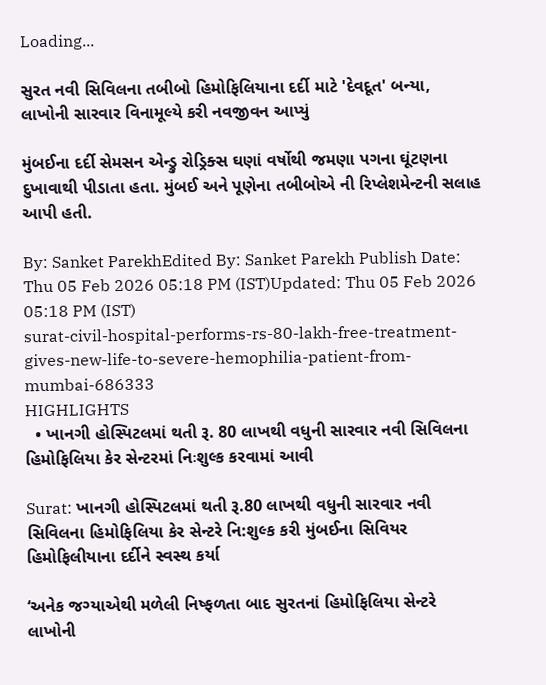Loading...

સુરત નવી સિવિલના તબીબો હિમોફિલિયાના દર્દી માટે 'દેવદૂત' બન્યા, લાખોની સારવાર વિનામૂલ્યે કરી નવજીવન આપ્યું

મુંબઈના દર્દી સેમસન એન્ડ્રુ રોડ્રિક્સ ઘણાં વર્ષોથી જમણા પગના ઘૂંટણના દુખાવાથી પીડાતા હતા. મુંબઈ અને પૂણેના તબીબોએ ની રિપ્લેશમેન્ટની સલાહ આપી હતી.

By: Sanket ParekhEdited By: Sanket Parekh Publish Date: Thu 05 Feb 2026 05:18 PM (IST)Updated: Thu 05 Feb 2026 05:18 PM (IST)
surat-civil-hospital-performs-rs-80-lakh-free-treatment-gives-new-life-to-severe-hemophilia-patient-from-mumbai-686333
HIGHLIGHTS
  • ખાનગી હોસ્પિટલમાં થતી રૂ. 80 લાખથી વધુની સારવાર નવી સિવિલના હિમોફિલિયા કેર સેન્ટરમાં નિઃશુલ્ક કરવામાં આવી

Surat: ખાનગી હોસ્પિટલમાં થતી રૂ.80 લાખથી વધુની સારવાર નવી સિવિલના હિમોફિલિયા કેર સેન્ટરે નિ:શુલ્ક કરી મુંબઈના સિવિયર હિમોફિલીયાના દર્દીને સ્વસ્થ કર્યા

‘અનેક જગ્યાએથી મળેલી નિષ્ફળતા બાદ સુરતનાં હિમોફિલિયા સેન્ટરે લાખોની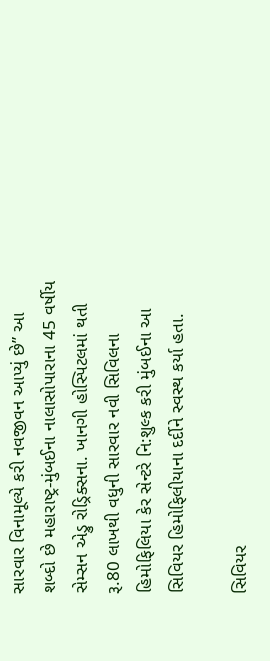સારવાર વિનામૂલ્યે કરી નવજીવન આપ્યું છે” આ શબ્દો છે મહારાષ્ટ્ર-મુંબઈના નાલાસોપારાના 45 વર્ષીય સેમ્સન એડ્રુ રોડ્રિક્સના. ખાનગી હોસ્પિટલમાં થતી રૂ.80 લાખથી વધુની સારવાર નવી સિવિલના હિમોફિલિયા કેર સેન્ટરે નિ:શુલ્ક કરી મુંબઈના આ સિવિયર હિમોફિલીયાના દર્દીને સ્વસ્થ કર્યા હતા.

સિવિયર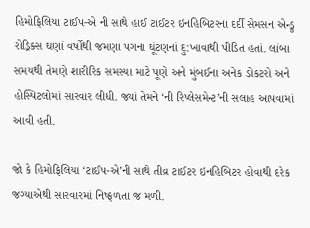હિમોફિલિયા ટાઈપ-એ ની સાથે હાઈ ટાઈટર ઇનહિબિટરના દર્દી સેમસન એન્ડ્રુ રોડ્રિક્સ ઘણાં વર્ષોથી જમણા પગના ઘૂંટણનાં દુ:ખાવાથી પીડિત હતાં. લાંબા સમયથી તેમણે શારીરિક સમસ્યા માટે પૂણે અને મુંબઈના અનેક ડોકટરો અને હોસ્પિટલોમાં સારવાર લીધી. જ્યાં તેમને ‘ની રિપ્લેસમેન્ટ’ની સલાહ આપવામાં આવી હતી.

જો કે હિમોફિલિયા ‘ટાઈપ-એ’ની સાથે તીવ્ર ટાઈટર ઇનહિબિટર હોવાથી દરેક જગ્યાએથી સારવારમાં નિષ્ફળતા જ મળી.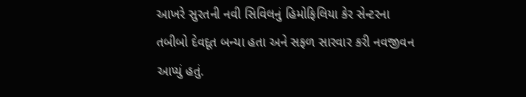આખરે સુરતની નવી સિવિલનું હિમોફિલિયા કેર સેન્ટરના તબીબો દેવદૂત બન્યા હતા અને સફળ સારવાર કરી નવજીવન આપ્યું હતું.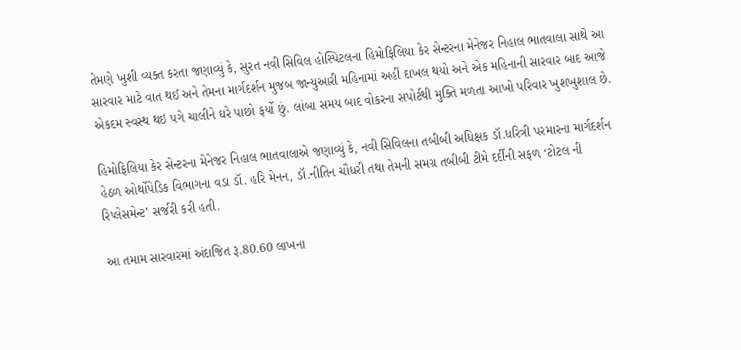તેમણે ખુશી વ્યક્ત કરતા જણાવ્યું કે, સુરત નવી સિવિલ હોસ્પિટલના હિમોફિલિયા કેર સેન્ટરના મેનેજર નિહાલ ભાતવાલા સાથે આ સારવાર માટે વાત થઈ અને તેમના માર્ગદર્શન મુજબ જાન્યુઆરી મહિનામાં અહીં દાખલ થયો અને એક મહિનાની સારવાર બાદ આજે એકદમ સ્વસ્થ થઇ પગે ચાલીને ઘરે પાછો ફર્યો છું. લાંબા સમય બાદ વોકરના સપોર્ટથી મુક્તિ મળતા આખો પરિવાર ખુશખુશાલ છે.

હિમોફિલિયા કેર સેન્ટરના મેનેજર નિહાલ ભાતવાલાએ જણાવ્યું કે, નવી સિવિલના તબીબી અધિક્ષક ડૉ.ધરિત્રી પરમારના માર્ગદર્શન હેઠળ ઓર્થોપેડિક વિભાગના વડા ડૉ. હરિ મેનન, ડૉ.નીતિન ચૌધરી તથા તેમની સમગ્ર તબીબી ટીમે દર્દીની સફળ ‘ટોટલ ની રિપ્લેસમેન્ટ’ સર્જરી કરી હતી.

આ તમામ સારવારમાં અંદાજિત રૂ.80.60 લાખના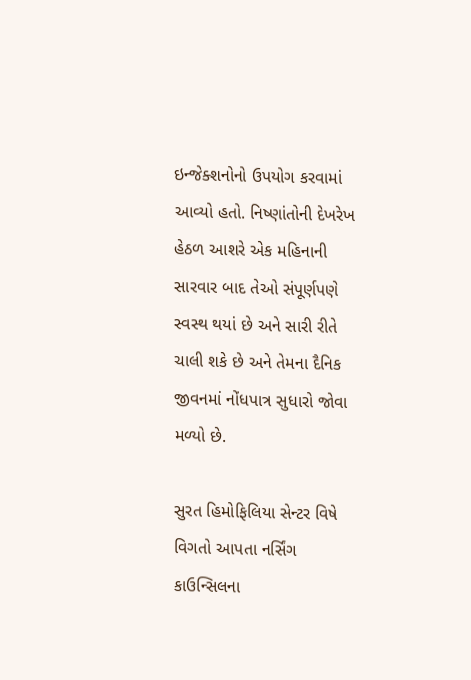ઇન્જેક્શનોનો ઉપયોગ કરવામાં આવ્યો હતો. નિષ્ણાંતોની દેખરેખ હેઠળ આશરે એક મહિનાની સારવાર બાદ તેઓ સંપૂર્ણપણે સ્વસ્થ થયાં છે અને સારી રીતે ચાલી શકે છે અને તેમના દૈનિક જીવનમાં નોંધપાત્ર સુધારો જોવા મળ્યો છે.

સુરત હિમોફિલિયા સેન્ટર વિષે વિગતો આપતા નર્સિંગ કાઉન્સિલના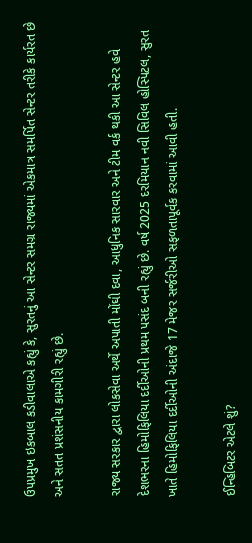ઉપપ્રમુખ ઇકબાલ કડીવાલાએ કહ્યું કે, સુરતનું આ સેન્ટર સમગ્ર રાજ્યમાં એકમાત્ર સમર્પિત સેન્ટર તરીકે કાર્યરત છે અને સતત પ્રશંસનીય કામગીરી રહ્યું છે.

રાજ્ય સરકાર દ્વારા લોકસેવા અર્થે અપાતી મોંઘી દવા, આધુનિક સારવાર અને ટીમ વર્ક થકી આ સેન્ટર હવે દેશભરના હિમોફિલિયા દર્દીઓની પ્રથમ પસંદ બની રહ્યું છે. વર્ષ 2025 દરમિયાન નવી સિવિલ હોસ્પિટલ, સુરત ખાતે હિમોફિલિયા દર્દીઓની અંદાજે 17 મેજર સર્જરીઓ સફળતાપૂર્વક કરવામાં આવી હતી.

ઈન્હિબિટર એટલે શું?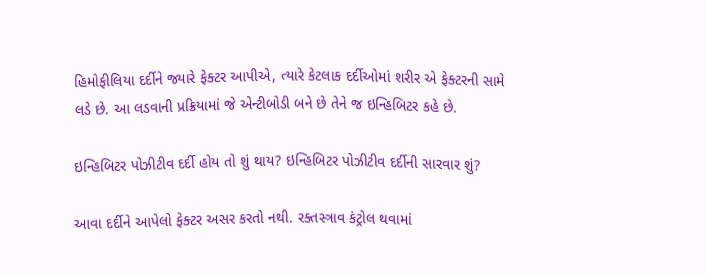હિમોફીલિયા દર્દીને જ્યારે ફેક્ટર આપીએ, ત્યારે કેટલાક દર્દીઓમાં શરીર એ ફેક્ટરની સામે લડે છે. આ લડવાની પ્રક્રિયામાં જે એન્ટીબોડી બને છે તેને જ ઇન્હિબિટર કહે છે.

ઇન્હિબિટર પોઝીટીવ દર્દી હોય તો શું થાય? ઇન્હિબિટર પોઝીટીવ દર્દીની સારવાર શું?

આવા દર્દીને આપેલો ફેક્ટર અસર કરતો નથી. રક્તસ્ત્રાવ કંટ્રોલ થવામાં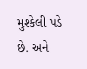મુશ્કેલી પડે છે. અને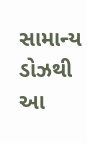સામાન્ય ડોઝથી આ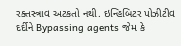રક્તસ્ત્રાવ અટકતો નથી. ઇન્હિબિટર પોઝીટીવ દર્દીને Bypassing agents જેમ કે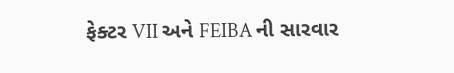ફેક્ટર VII અને FEIBA ની સારવાર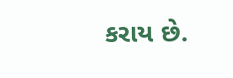કરાય છે.